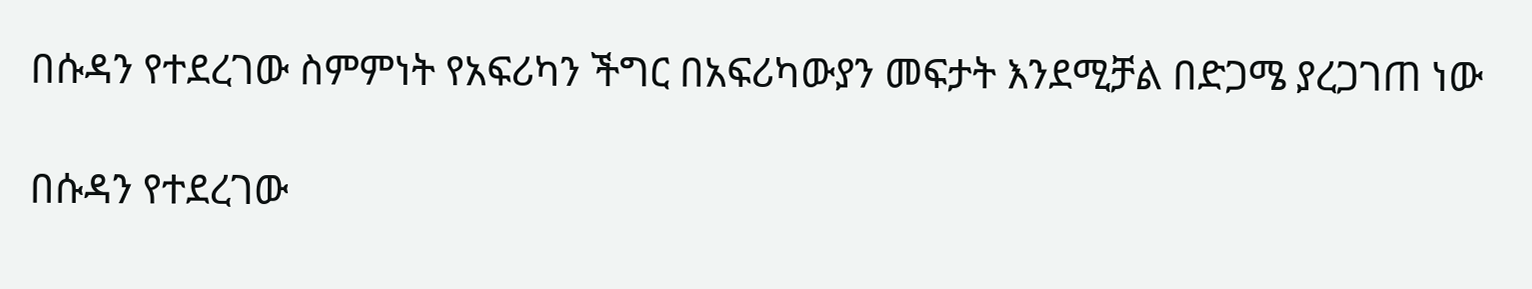በሱዳን የተደረገው ስምምነት የአፍሪካን ችግር በአፍሪካውያን መፍታት እንደሚቻል በድጋሜ ያረጋገጠ ነው

በሱዳን የተደረገው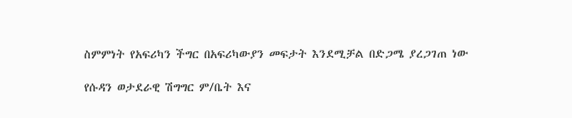ስምምነት የአፍሪካን ችግር በአፍሪካውያን መፍታት እንደሚቻል በድጋሜ ያረጋገጠ ነው

የሱዳን ወታደራዊ ሽግግር ም/ቤት እና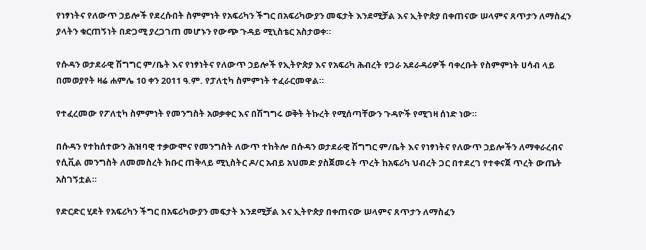የነፃነትና የለውጥ ኃይሎች የደረሱበት ስምምነት የአፍሪካን ችግር በአፍሪካውያን መፍታት እንደሚቻል እና ኢትዮጵያ በቀጠናው ሠላምና ጸጥታን ለማስፈን ያላትን ቁርጠኝነት በድጋሚ ያረጋገጠ መሆኑን የውጭ ጉዳይ ሚኒስቴር አስታወቀ።

የሱዳን ወታደራዊ ሽግግር ም/ቤት እና የነፃነትና የለውጥ ኃይሎች የኢትዮጵያ እና የአፍሪካ ሕብረት የጋራ አደራዳሪዎች ባቀረቡት የስምምነት ሀሳብ ላይ በመወያየት ዛሬ ሐምሌ 10 ቀን 2011 ዓ.ም. የፓለቲካ ስምምነት ተፈራርመዋል።

የተፈረመው የፖለቲካ ስምምነት የመንግስት አወቃቀር እና በሽግግሩ ወቅት ትኩረት የሚሰጣቸውን ጉዳዮች የሚገዛ ሰነድ ነው።

በሱዳን የተከሰተውን ሕዝባዊ ተቃውሞና የመንግስት ለውጥ ተከትሎ በሱዳን ወታደራዊ ሽግግር ም/ቤት እና የነፃነትና የለውጥ ኃይሎችን ለማቀራረብና የሲቪል መንግስት ለመመስረት ክቡር ጠቅላይ ሚኒስትር ዶ/ር አብይ አህመድ ያስጀመሩት ጥረት ከአፍሪካ ህብረት ጋር በተደረገ የተቀናጀ ጥረት ውጤት አስገኝቷል።

የድርድር ሂደት የአፍሪካን ችግር በአፍሪካውያን መፍታት እንደሚቻል እና ኢትዮጵያ በቀጠናው ሠላምና ጸጥታን ለማስፈን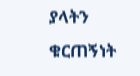ያላትን ቁርጠኝነት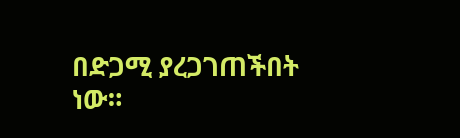በድጋሚ ያረጋገጠችበት ነው።